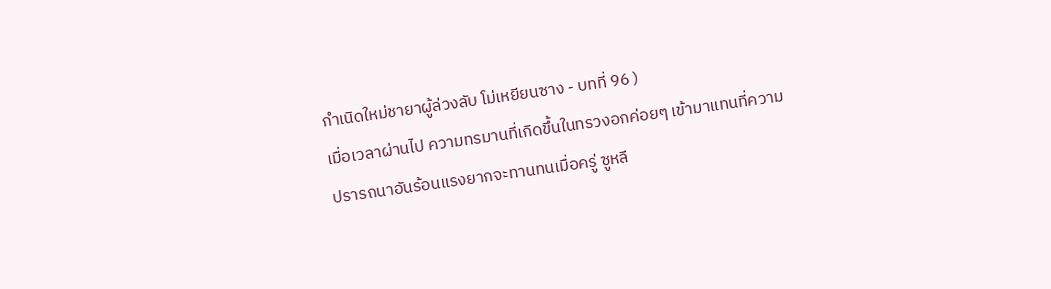กำเนิดใหม่ชายาผู้ล่วงลับ โม่เหยียนซาง - บทที่ 96 )
เมื่อเวลาผ่านไป ความทรมานที่เกิดขึ้นในทรวงอกค่อยๆ เข้ามาแทนที่ความ
ปรารถนาอันร้อนแรงยากจะทานทนเมื่อครู่ ซูหลี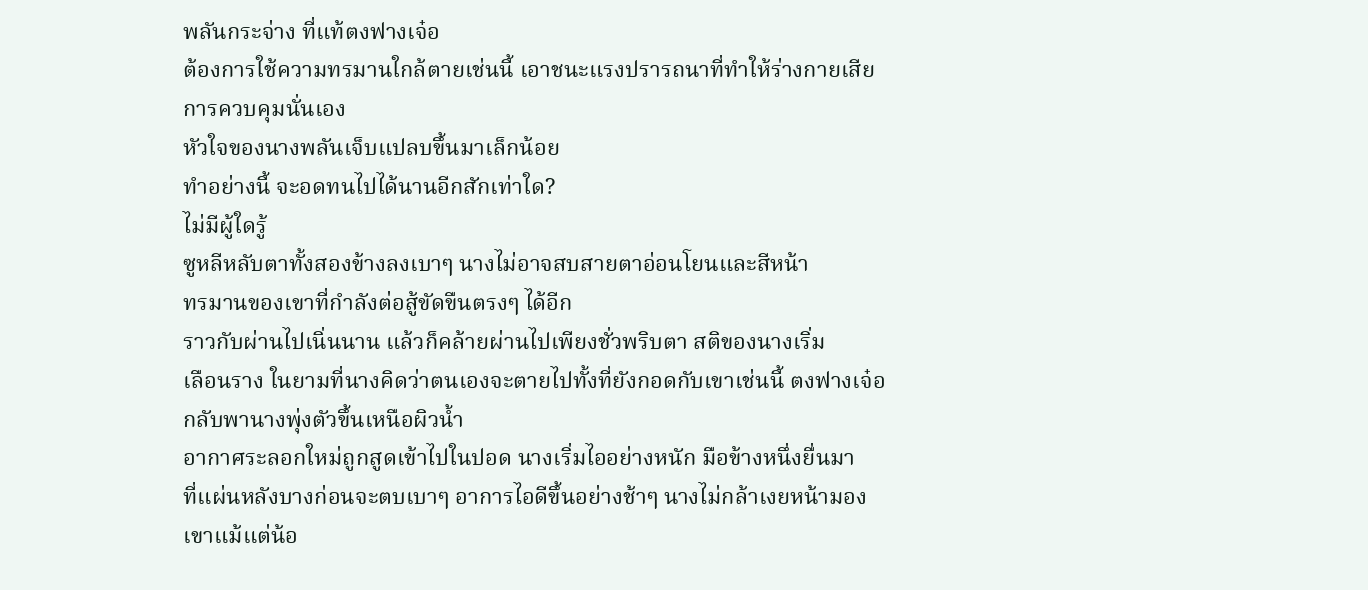พลันกระจ่าง ที่แท้ตงฟางเจ๋อ
ต้องการใช้ความทรมานใกล้ตายเช่นนี้ เอาชนะแรงปรารถนาที่ทำให้ร่างกายเสีย
การควบคุมนั่นเอง
หัวใจของนางพลันเจ็บแปลบขึ้นมาเล็กน้อย
ทำอย่างนี้ จะอดทนไปได้นานอีกสักเท่าใด?
ไม่มีผู้ใดรู้
ซูหลีหลับตาทั้งสองข้างลงเบาๆ นางไม่อาจสบสายตาอ่อนโยนและสีหน้า
ทรมานของเขาที่กำลังต่อสู้ขัดขืนตรงๆ ได้อีก
ราวกับผ่านไปเนิ่นนาน แล้วก็คล้ายผ่านไปเพียงชั่วพริบตา สติของนางเริ่ม
เลือนราง ในยามที่นางคิดว่าตนเองจะตายไปทั้งที่ยังกอดกับเขาเช่นนี้ ตงฟางเจ๋อ
กลับพานางพุ่งตัวขึ้นเหนือผิวน้ำ
อากาศระลอกใหม่ถูกสูดเข้าไปในปอด นางเริ่มไออย่างหนัก มือข้างหนึ่งยื่นมา
ที่แผ่นหลังบางก่อนจะตบเบาๆ อาการไอดีขึ้นอย่างช้าๆ นางไม่กล้าเงยหน้ามอง
เขาแม้แต่น้อ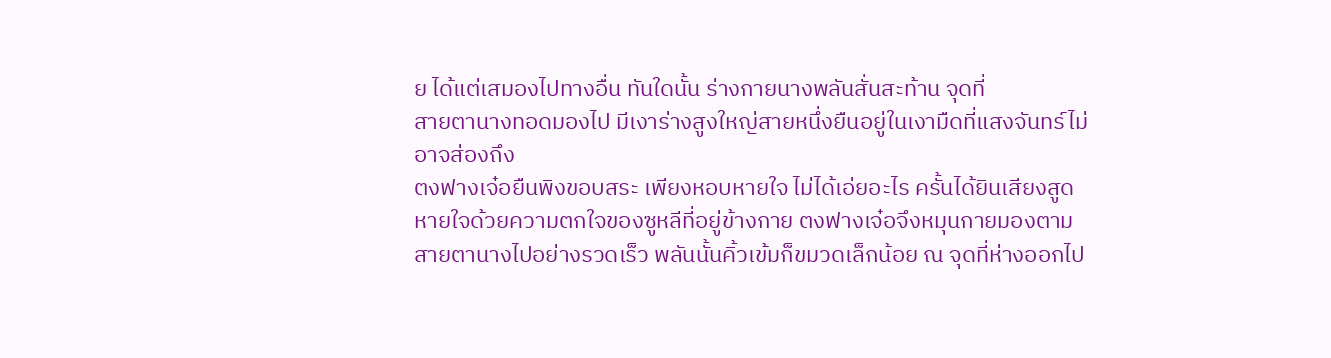ย ได้แต่เสมองไปทางอื่น ทันใดนั้น ร่างกายนางพลันสั่นสะท้าน จุดที่
สายตานางทอดมองไป มีเงาร่างสูงใหญ่สายหนึ่งยืนอยู่ในเงามืดที่แสงจันทร์ไม่
อาจส่องถึง
ตงฟางเจ๋อยืนพิงขอบสระ เพียงหอบหายใจ ไม่ได้เอ่ยอะไร ครั้นได้ยินเสียงสูด
หายใจด้วยความตกใจของซูหลีที่อยู่ข้างกาย ตงฟางเจ๋อจึงหมุนกายมองตาม
สายตานางไปอย่างรวดเร็ว พลันนั้นคิ้วเข้มก็ขมวดเล็กน้อย ณ จุดที่ห่างออกไป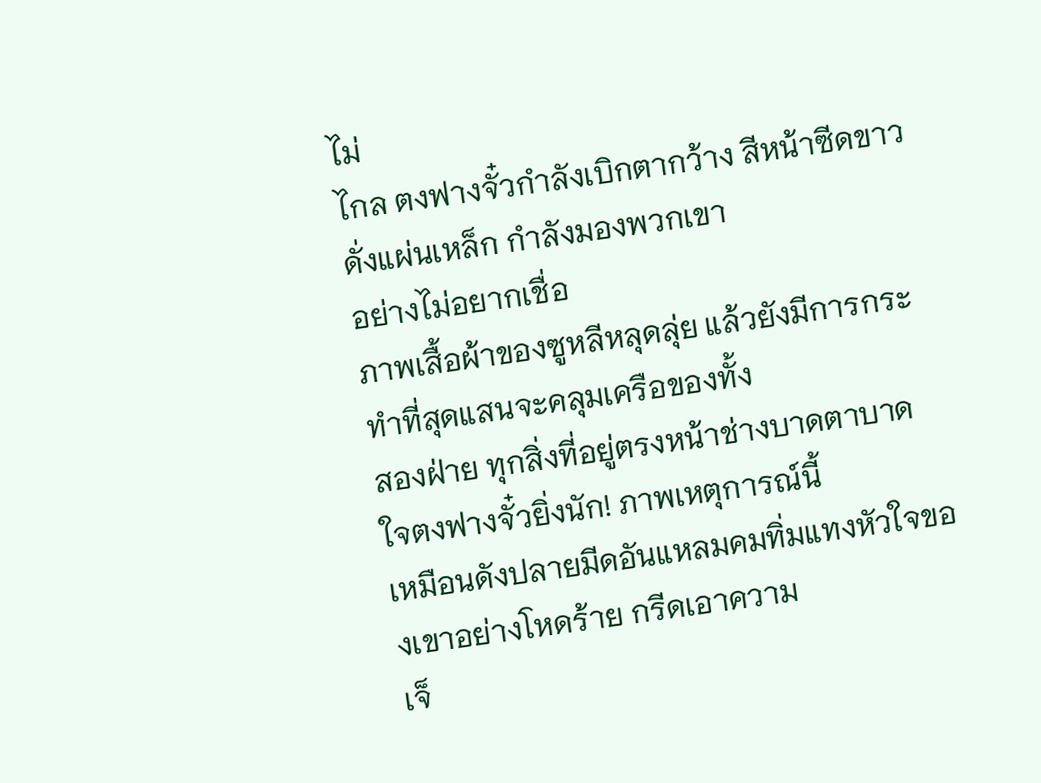ไม่
ไกล ตงฟางจั๋วกำลังเบิกตากว้าง สีหน้าซีดขาวดั่งแผ่นเหล็ก กำลังมองพวกเขา
อย่างไม่อยากเชื่อ
ภาพเสื้อผ้าของซูหลีหลุดลุ่ย แล้วยังมีการกระทำที่สุดแสนจะคลุมเครือของทั้ง
สองฝ่าย ทุกสิ่งที่อยู่ตรงหน้าช่างบาดตาบาดใจตงฟางจั๋วยิ่งนัก! ภาพเหตุการณ์นี้
เหมือนดังปลายมีดอันแหลมคมทิ่มแทงหัวใจของเขาอย่างโหดร้าย กรีดเอาความ
เจ็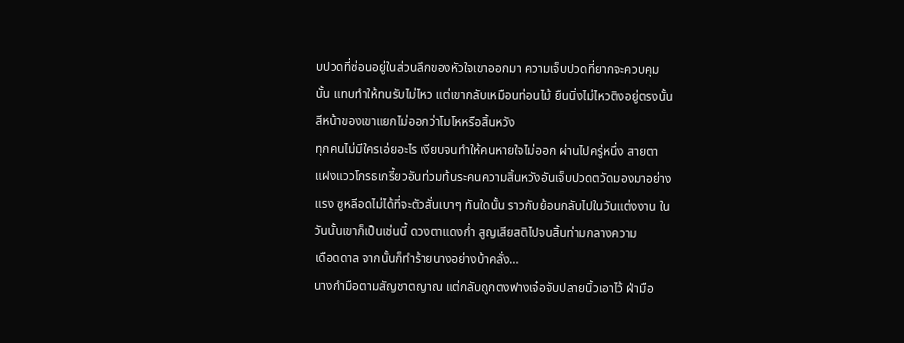บปวดที่ซ่อนอยู่ในส่วนลึกของหัวใจเขาออกมา ความเจ็บปวดที่ยากจะควบคุม
นั้น แทบทำให้ทนรับไม่ไหว แต่เขากลับเหมือนท่อนไม้ ยืนนิ่งไม่ไหวติงอยู่ตรงนั้น
สีหน้าของเขาแยกไม่ออกว่าโมโหหรือสิ้นหวัง
ทุกคนไม่มีใครเอ่ยอะไร เงียบจนทำให้คนหายใจไม่ออก ผ่านไปครู่หนึ่ง สายตา
แฝงแววโกรธเกรี้ยวอันท่วมท้นระคนความสิ้นหวังอันเจ็บปวดตวัดมองมาอย่าง
แรง ซูหลีอดไม่ได้ที่จะตัวสั่นเบาๆ ทันใดนั้น ราวกับย้อนกลับไปในวันแต่งงาน ใน
วันนั้นเขาก็เป็นเช่นนี้ ดวงตาแดงก่ำ สูญเสียสติไปจนสิ้นท่ามกลางความ
เดือดดาล จากนั้นก็ทำร้ายนางอย่างบ้าคลั่ง…
นางกำมือตามสัญชาตญาณ แต่กลับถูกตงฟางเจ๋อจับปลายนิ้วเอาไว้ ฝ่ามือ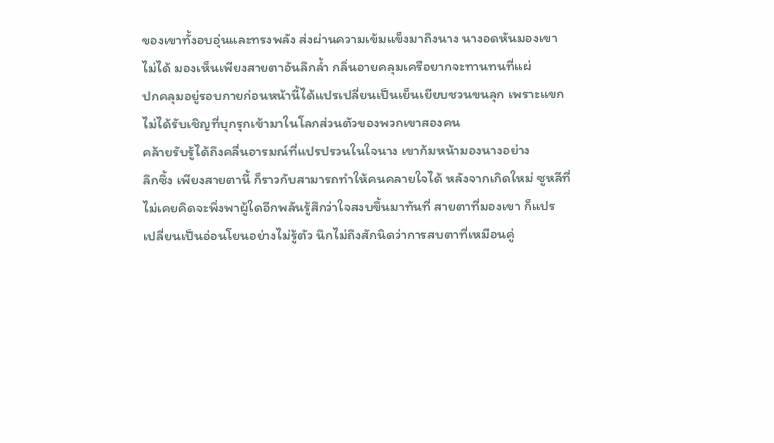ของเขาทั้งอบอุ่นและทรงพลัง ส่งผ่านความเข้มแข็งมาถึงนาง นางอดหันมองเขา
ไม่ได้ มองเห็นเพียงสายตาอันลึกล้ำ กลิ่นอายคลุมเครือยากจะทานทนที่แผ่
ปกคลุมอยู่รอบกายก่อนหน้านี้ได้แปรเปลี่ยนเป็นเย็นเยียบชวนขนลุก เพราะแขก
ไม่ได้รับเชิญที่บุกรุกเข้ามาในโลกส่วนตัวของพวกเขาสองคน
คล้ายรับรู้ได้ถึงคลื่นอารมณ์ที่แปรปรวนในใจนาง เขาก้มหน้ามองนางอย่าง
ลึกซึ้ง เพียงสายตานี้ ก็ราวกับสามารถทำให้คนคลายใจได้ หลังจากเกิดใหม่ ซูหลีที่
ไม่เคยคิดจะพึ่งพาผู้ใดอีกพลันรู้สึกว่าใจสงบขึ้นมาทันที่ สายตาที่มองเขา ก็แปร
เปลี่ยนเป็นอ่อนโยนอย่างไม่รู้ตัว นึกไม่ถึงสักนิดว่าการสบตาที่เหมือนคู่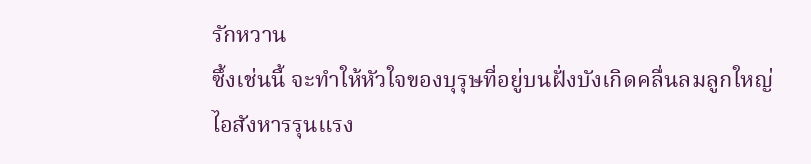รักหวาน
ซึ้งเช่นนี้ จะทำให้หัวใจของบุรุษที่อยู่บนฝั่งบังเกิดคลื่นลมลูกใหญ่
ไอสังหารรุนแรง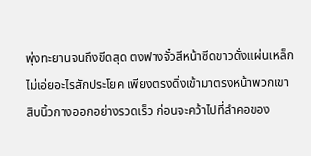พุ่งทะยานจนถึงขีดสุด ตงฟางจั๋วสีหน้าซีดขาวดั่งแผ่นเหล็ก
ไม่เอ่ยอะไรสักประโยค เพียงตรงดิ่งเข้ามาตรงหน้าพวกเขา
สิบนิ้วกางออกอย่างรวดเร็ว ก่อนจะคว้าไปที่ลำคอของ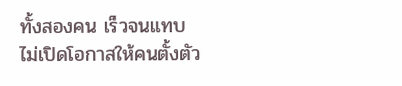ทั้งสองคน เร็วจนแทบ
ไม่เปิดโอกาสให้คนตั้งตัว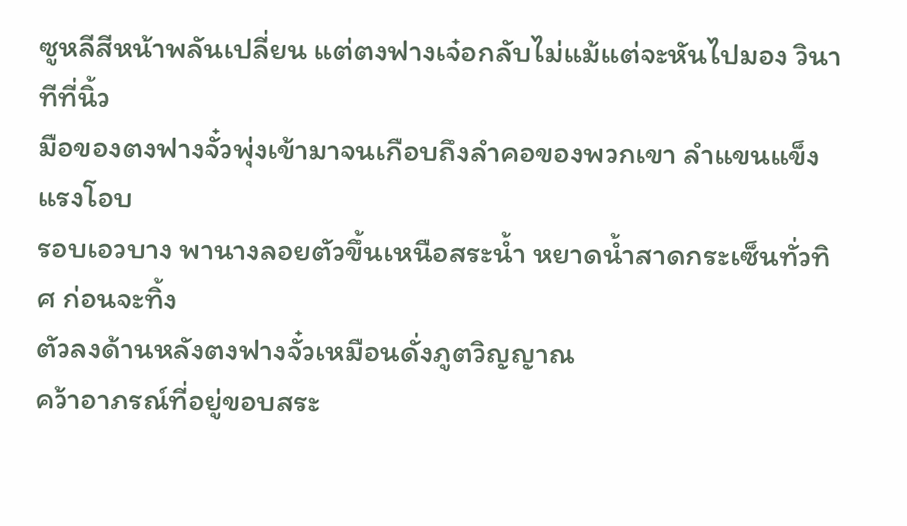ซูหลีสีหน้าพลันเปลี่ยน แต่ตงฟางเจ๋อกลับไม่แม้แต่จะหันไปมอง วินาทีที่นิ้ว
มือของตงฟางจั๋วพุ่งเข้ามาจนเกือบถึงลำคอของพวกเขา ลำแขนแข็งแรงโอบ
รอบเอวบาง พานางลอยตัวขึ้นเหนือสระน้ำ หยาดน้ำสาดกระเซ็นทั่วทิศ ก่อนจะทิ้ง
ตัวลงด้านหลังตงฟางจั๋วเหมือนดั่งภูตวิญญาณ
คว้าอาภรณ์ที่อยู่ขอบสระ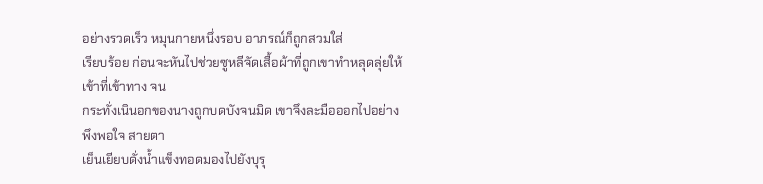อย่างรวดเร็ว หมุนกายหนึ่งรอบ อาภรณ์ก็ถูกสวมใส่
เรียบร้อย ก่อนจะหันไปช่วยซูหลีจัดเสื้อผ้าที่ถูกเขาทำหลุดลุ่ยให้เข้าที่เข้าทาง จน
กระทั่งเนินอกของนางถูกบดบังจนมิด เขาจึงละมือออกไปอย่างพึงพอใจ สายตา
เย็นเยียบดั่งน้ำแข็งทอดมองไปยังบุรุ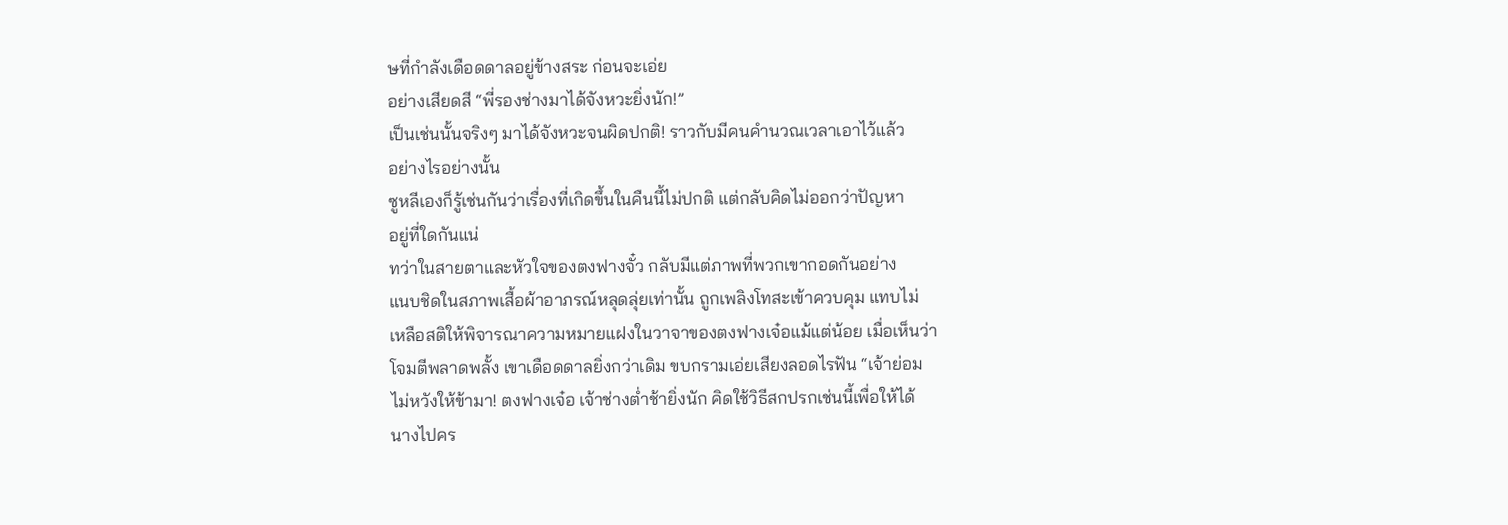ษที่กำลังเดือดดาลอยู่ข้างสระ ก่อนจะเอ่ย
อย่างเสียดสี “พี่รองช่างมาได้จังหวะยิ่งนัก!”
เป็นเช่นนั้นจริงๆ มาได้จังหวะจนผิดปกติ! ราวกับมีคนคำนวณเวลาเอาไว้แล้ว
อย่างไรอย่างนั้น
ซูหลีเองก็รู้เช่นกันว่าเรื่องที่เกิดขึ้นในคืนนี้ไม่ปกติ แต่กลับคิดไม่ออกว่าปัญหา
อยู่ที่ใดกันแน่
ทว่าในสายตาและหัวใจของตงฟางจั๋ว กลับมีแต่ภาพที่พวกเขากอดกันอย่าง
แนบชิดในสภาพเสื้อผ้าอาภรณ์หลุดลุ่ยเท่านั้น ถูกเพลิงโทสะเข้าควบคุม แทบไม่
เหลือสติให้พิจารณาความหมายแฝงในวาจาของตงฟางเจ๋อแม้แต่น้อย เมื่อเห็นว่า
โจมตีพลาดพลั้ง เขาเดือดดาลยิ่งกว่าเดิม ขบกรามเอ่ยเสียงลอดไรฟัน “เจ้าย่อม
ไม่หวังให้ข้ามา! ตงฟางเจ๋อ เจ้าช่างต่ำช้ายิ่งนัก คิดใช้วิธีสกปรกเช่นนี้เพื่อให้ได้
นางไปคร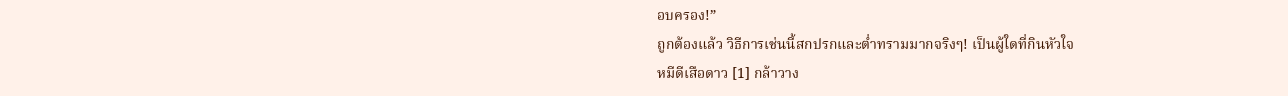อบครอง!”
ถูกต้องแล้ว วิธีการเช่นนี้สกปรกและต่ำทรามมากจริงๆ! เป็นผู้ใดที่กินหัวใจ
หมีดีเสือดาว [1] กล้าวาง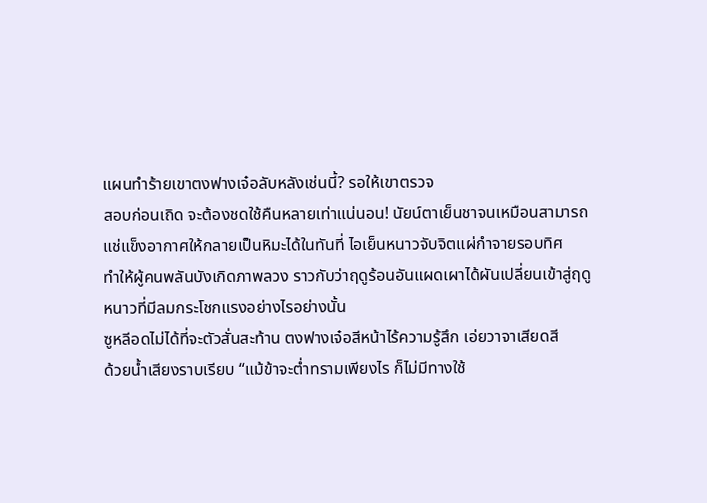แผนทำร้ายเขาตงฟางเจ๋อลับหลังเช่นนี้? รอให้เขาตรวจ
สอบก่อนเถิด จะต้องชดใช้คืนหลายเท่าแน่นอน! นัยน์ตาเย็นชาจนเหมือนสามารถ
แช่แข็งอากาศให้กลายเป็นหิมะได้ในทันที่ ไอเย็นหนาวจับจิตแผ่กำจายรอบทิศ
ทำให้ผู้คนพลันบังเกิดภาพลวง ราวกับว่าฤดูร้อนอันแผดเผาได้ผันเปลี่ยนเข้าสู่ฤดู
หนาวที่มีลมกระโชกแรงอย่างไรอย่างนั้น
ซูหลีอดไม่ได้ที่จะตัวสั่นสะท้าน ตงฟางเจ๋อสีหน้าไร้ความรู้สึก เอ่ยวาจาเสียดสี
ด้วยน้ำเสียงราบเรียบ “แม้ข้าจะต่ำทรามเพียงไร ก็ไม่มีทางใช้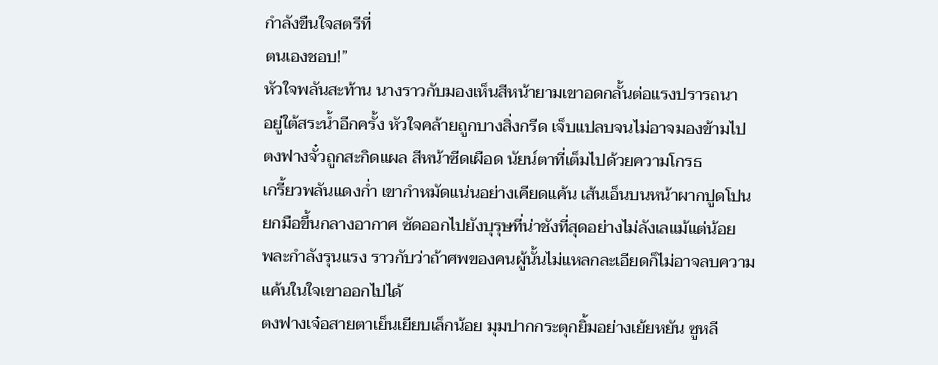กำลังขืนใจสตรีที่
ตนเองชอบ!”
หัวใจพลันสะท้าน นางราวกับมองเห็นสีหน้ายามเขาอดกลั้นต่อแรงปรารถนา
อยู่ใต้สระน้ำอีกครั้ง หัวใจคล้ายถูกบางสิ่งกรีด เจ็บแปลบจนไม่อาจมองข้ามไป
ตงฟางจั๋วถูกสะกิดแผล สีหน้าซีดเผือด นัยน์ตาที่เต็มไปด้วยความโกรธ
เกรี้ยวพลันแดงก่ำ เขากำหมัดแน่นอย่างเคียดแค้น เส้นเอ็นบนหน้าผากปูดโปน
ยกมือขึ้นกลางอากาศ ซัดออกไปยังบุรุษที่น่าชังที่สุดอย่างไม่ลังเลแม้แต่น้อย
พละกำลังรุนแรง ราวกับว่าถ้าศพของคนผู้นั้นไม่แหลกละเอียดก็ไม่อาจลบความ
แค้นในใจเขาออกไปได้
ตงฟางเจ๋อสายตาเย็นเยียบเล็กน้อย มุมปากกระตุกยิ้มอย่างเย้ยหยัน ซูหลี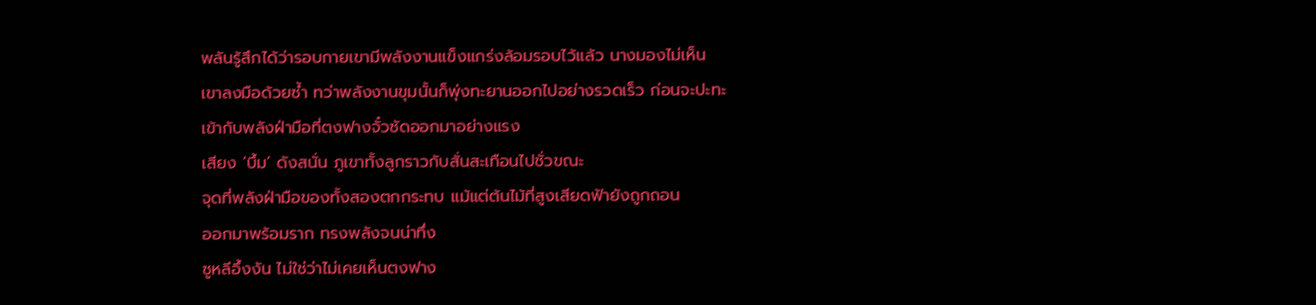พลันรู้สึกได้ว่ารอบกายเขามีพลังงานแข็งแกร่งล้อมรอบไว้แล้ว นางมองไม่เห็น
เขาลงมือด้วยซ้ำ ทว่าพลังงานขุมนั้นก็พุ่งทะยานออกไปอย่างรวดเร็ว ก่อนจะปะทะ
เข้ากับพลังฝ่ามือที่ตงฟางจั๋วซัดออกมาอย่างแรง
เสียง ‘บึ้ม’ ดังสนั่น ภูเขาทั้งลูกราวกับสั่นสะเทือนไปชั่วขณะ
จุดที่พลังฝ่ามือของทั้งสองตกกระทบ แม้แต่ต้นไม้ที่สูงเสียดฟ้ายังถูกถอน
ออกมาพร้อมราก ทรงพลังจนน่าทึ่ง
ซูหลีอึ้งงัน ไม่ใช่ว่าไม่เคยเห็นตงฟาง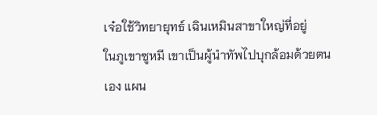เจ๋อใช้วิทยายุทธ์ เฉินเหมินสาขาใหญ่ที่อยู่
ในภูเขาซูหมี เขาเป็นผู้นำทัพไปบุกล้อมด้วยตนเอง แผน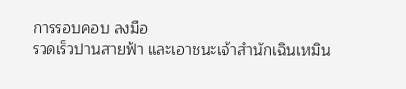การรอบคอบ ลงมือ
รวดเร็วปานสายฟ้า และเอาชนะเจ้าสำนักเฉินเหมิน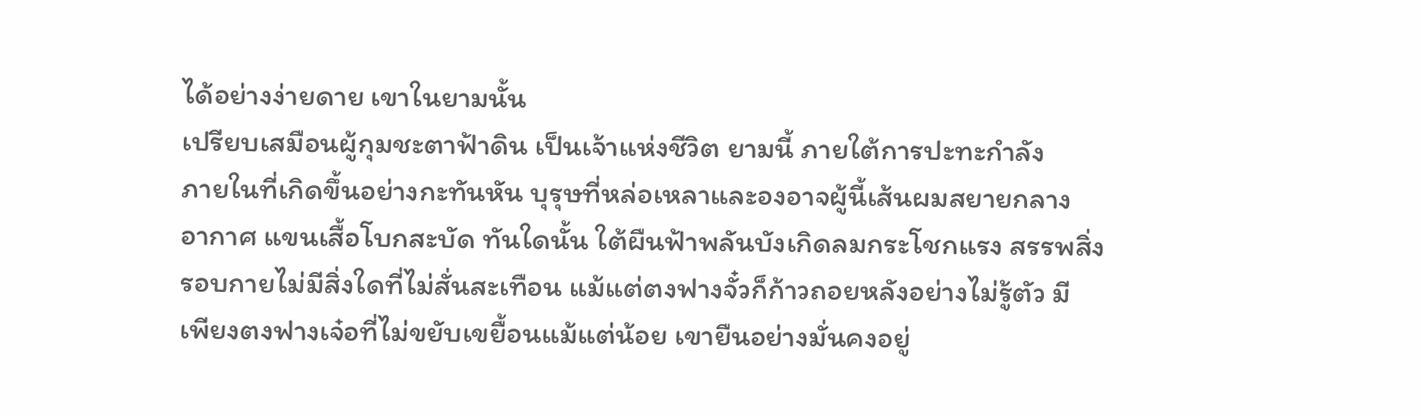ได้อย่างง่ายดาย เขาในยามนั้น
เปรียบเสมือนผู้กุมชะตาฟ้าดิน เป็นเจ้าแห่งชีวิต ยามนี้ ภายใต้การปะทะกำลัง
ภายในที่เกิดขึ้นอย่างกะทันหัน บุรุษที่หล่อเหลาและองอาจผู้นี้เส้นผมสยายกลาง
อากาศ แขนเสื้อโบกสะบัด ทันใดนั้น ใต้ผืนฟ้าพลันบังเกิดลมกระโชกแรง สรรพสิ่ง
รอบกายไม่มีสิ่งใดที่ไม่สั่นสะเทือน แม้แต่ตงฟางจั๋วก็ก้าวถอยหลังอย่างไม่รู้ตัว มี
เพียงตงฟางเจ๋อที่ไม่ขยับเขยื้อนแม้แต่น้อย เขายืนอย่างมั่นคงอยู่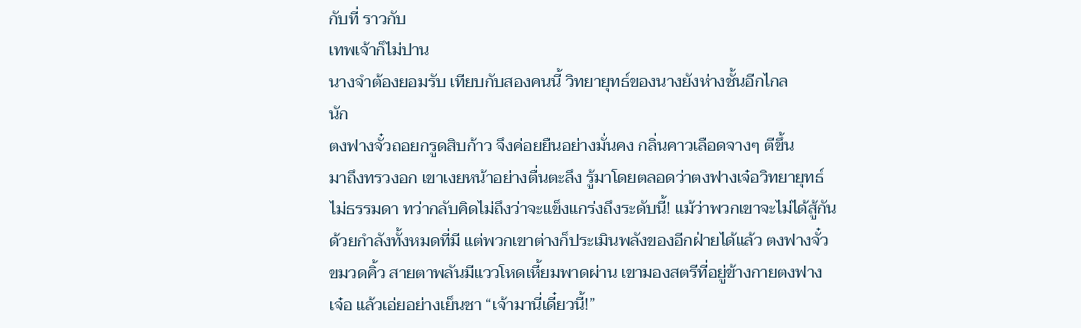กับที่ ราวกับ
เทพเจ้าก็ไม่ปาน
นางจำต้องยอมรับ เทียบกับสองคนนี้ วิทยายุทธ์ของนางยังห่างชั้นอีกไกล
นัก
ตงฟางจั๋วถอยกรูดสิบก้าว จึงค่อยยืนอย่างมั่นคง กลิ่นคาวเลือดจางๆ ตีขึ้น
มาถึงทรวงอก เขาเงยหน้าอย่างตื่นตะลึง รู้มาโดยตลอดว่าตงฟางเจ๋อวิทยายุทธ์
ไม่ธรรมดา ทว่ากลับคิดไม่ถึงว่าจะแข็งแกร่งถึงระดับนี้! แม้ว่าพวกเขาจะไม่ได้สู้กัน
ด้วยกำลังทั้งหมดที่มี แต่พวกเขาต่างก็ประเมินพลังของอีกฝ่ายได้แล้ว ตงฟางจั๋ว
ขมวดคิ้ว สายตาพลันมีแววโหดเหี้ยมพาดผ่าน เขามองสตรีที่อยู่ข้างกายตงฟาง
เจ๋อ แล้วเอ่ยอย่างเย็นชา “เจ้ามานี่เดี๋ยวนี้!”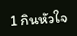1 กินหัวใจ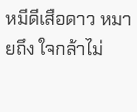หมีดีเสือดาว หมายถึง ใจกล้าไม่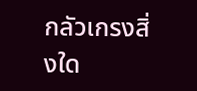กลัวเกรงสิ่งใด